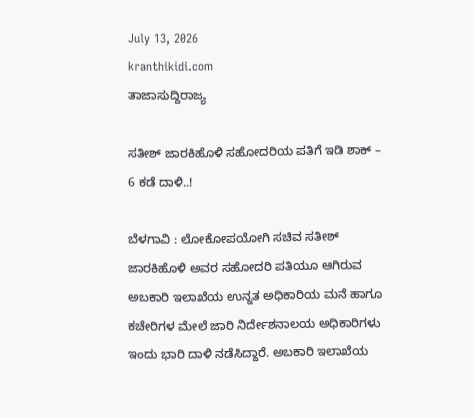July 13, 2026
kranthikidi.com
ತಾಜಾಸುದ್ದಿರಾಜ್ಯ

ಸತೀಶ್ ಜಾರಕಿಹೊಳಿ ಸಹೋದರಿಯ ಪತಿಗೆ ಇಡಿ ಶಾಕ್ – 6 ಕಡೆ ದಾಳಿ..!

ಬೆಳಗಾವಿ : ಲೋಕೋಪಯೋಗಿ ಸಚಿವ ಸತೀಶ್ ಜಾರಕಿಹೊಳಿ ಅವರ ಸಹೋದರಿ ಪತಿಯೂ ಆಗಿರುವ ಅಬಕಾರಿ ಇಲಾಖೆಯ ಉನ್ನತ ಅಧಿಕಾರಿಯ ಮನೆ ಹಾಗೂ ಕಚೇರಿಗಳ ಮೇಲೆ ಜಾರಿ ನಿರ್ದೇಶನಾಲಯ ಅಧಿಕಾರಿಗಳು ಇಂದು ಭಾರಿ ದಾಳಿ ನಡೆಸಿದ್ದಾರೆ. ಅಬಕಾರಿ ಇಲಾಖೆಯ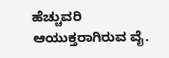ಹೆಚ್ಚುವರಿ ಆಯುಕ್ತರಾಗಿರುವ ವೈ.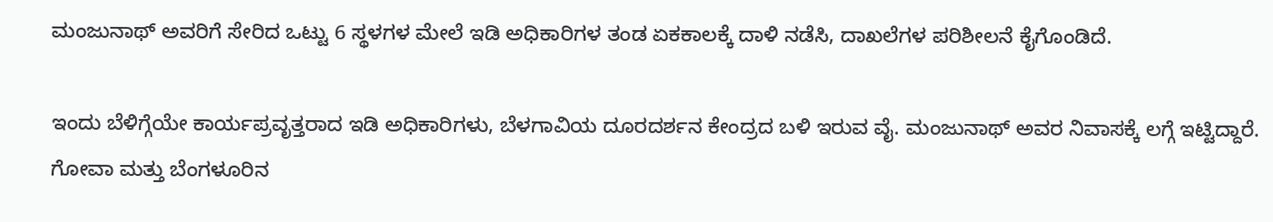ಮಂಜುನಾಥ್ ಅವರಿಗೆ ಸೇರಿದ ಒಟ್ಟು 6 ಸ್ಥಳಗಳ ಮೇಲೆ ಇಡಿ ಅಧಿಕಾರಿಗಳ ತಂಡ ಏಕಕಾಲಕ್ಕೆ ದಾಳಿ ನಡೆಸಿ, ದಾಖಲೆಗಳ ಪರಿಶೀಲನೆ ಕೈಗೊಂಡಿದೆ.

ಇಂದು ಬೆಳಿಗ್ಗೆಯೇ ಕಾರ್ಯಪ್ರವೃತ್ತರಾದ ಇಡಿ ಅಧಿಕಾರಿಗಳು, ಬೆಳಗಾವಿಯ ದೂರದರ್ಶನ ಕೇಂದ್ರದ ಬಳಿ ಇರುವ ವೈ. ಮಂಜುನಾಥ್ ಅವರ ನಿವಾಸಕ್ಕೆ ಲಗ್ಗೆ ಇಟ್ಟಿದ್ದಾರೆ. ಗೋವಾ ಮತ್ತು ಬೆಂಗಳೂರಿನ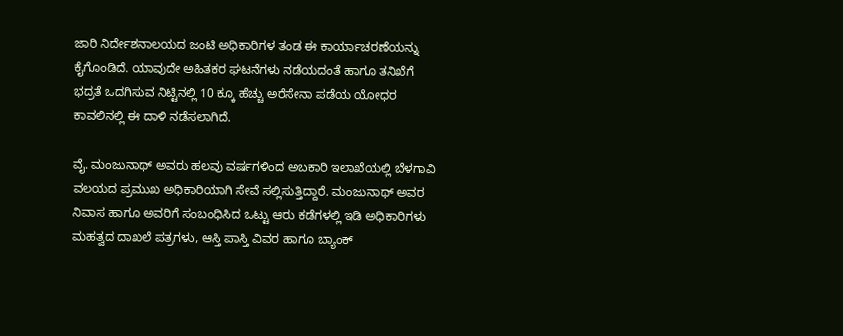ಜಾರಿ ನಿರ್ದೇಶನಾಲಯದ ಜಂಟಿ ಅಧಿಕಾರಿಗಳ ತಂಡ ಈ ಕಾರ್ಯಾಚರಣೆಯನ್ನು ಕೈಗೊಂಡಿದೆ. ಯಾವುದೇ ಅಹಿತಕರ ಘಟನೆಗಳು ನಡೆಯದಂತೆ ಹಾಗೂ ತನಿಖೆಗೆ ಭದ್ರತೆ ಒದಗಿಸುವ ನಿಟ್ಟಿನಲ್ಲಿ 10 ಕ್ಕೂ ಹೆಚ್ಚು ಅರೆಸೇನಾ ಪಡೆಯ ಯೋಧರ ಕಾವಲಿನಲ್ಲಿ ಈ ದಾಳಿ ನಡೆಸಲಾಗಿದೆ.

ವೈ. ಮಂಜುನಾಥ್ ಅವರು ಹಲವು ವರ್ಷಗಳಿಂದ ಅಬಕಾರಿ ಇಲಾಖೆಯಲ್ಲಿ ಬೆಳಗಾವಿ ವಲಯದ ಪ್ರಮುಖ ಅಧಿಕಾರಿಯಾಗಿ ಸೇವೆ ಸಲ್ಲಿಸುತ್ತಿದ್ದಾರೆ. ಮಂಜುನಾಥ್ ಅವರ ನಿವಾಸ ಹಾಗೂ ಅವರಿಗೆ ಸಂಬಂಧಿಸಿದ ಒಟ್ಟು ಆರು ಕಡೆಗಳಲ್ಲಿ ಇಡಿ ಅಧಿಕಾರಿಗಳು ಮಹತ್ವದ ದಾಖಲೆ ಪತ್ರಗಳು, ಆಸ್ತಿ ಪಾಸ್ತಿ ವಿವರ ಹಾಗೂ ಬ್ಯಾಂಕ್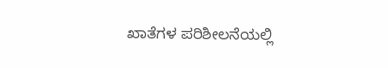ಖಾತೆಗಳ ಪರಿಶೀಲನೆಯಲ್ಲಿ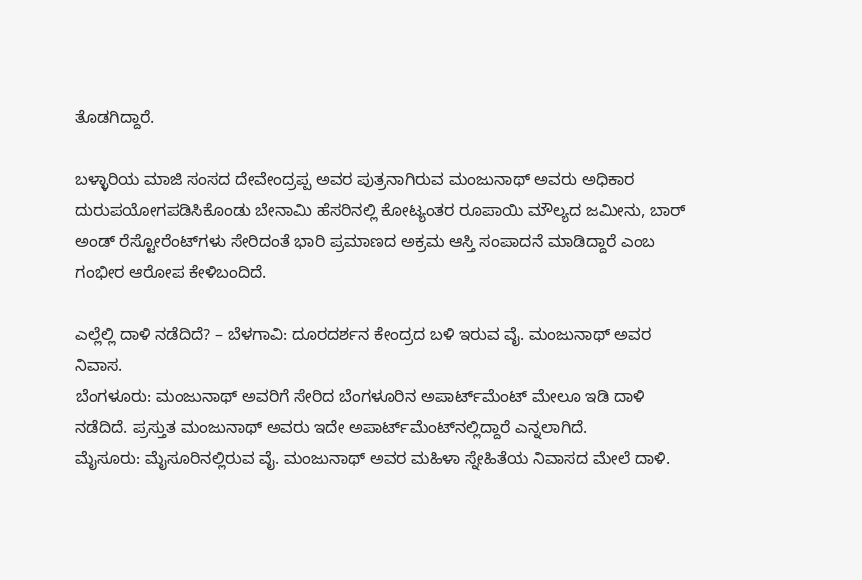ತೊಡಗಿದ್ದಾರೆ.

ಬಳ್ಳಾರಿಯ ಮಾಜಿ ಸಂಸದ ದೇವೇಂದ್ರಪ್ಪ ಅವರ ಪುತ್ರನಾಗಿರುವ ಮಂಜುನಾಥ್ ಅವರು ಅಧಿಕಾರ ದುರುಪಯೋಗಪಡಿಸಿಕೊಂಡು ಬೇನಾಮಿ ಹೆಸರಿನಲ್ಲಿ ಕೋಟ್ಯಂತರ ರೂಪಾಯಿ ಮೌಲ್ಯದ ಜಮೀನು, ಬಾರ್ ಅಂಡ್ ರೆಸ್ಟೋರೆಂಟ್‌ಗಳು ಸೇರಿದಂತೆ ಭಾರಿ ಪ್ರಮಾಣದ ಅಕ್ರಮ ಆಸ್ತಿ ಸಂಪಾದನೆ ಮಾಡಿದ್ದಾರೆ ಎಂಬ ಗಂಭೀರ ಆರೋಪ ಕೇಳಿಬಂದಿದೆ.

ಎಲ್ಲೆಲ್ಲಿ ದಾಳಿ ನಡೆದಿದೆ? – ಬೆಳಗಾವಿ: ದೂರದರ್ಶನ ಕೇಂದ್ರದ ಬಳಿ ಇರುವ ವೈ. ಮಂಜುನಾಥ್ ಅವರ ನಿವಾಸ.
ಬೆಂಗಳೂರು: ಮಂಜುನಾಥ್ ಅವರಿಗೆ ಸೇರಿದ ಬೆಂಗಳೂರಿನ ಅಪಾರ್ಟ್‌ಮೆಂಟ್‌ ಮೇಲೂ ಇಡಿ ದಾಳಿ ನಡೆದಿದೆ. ಪ್ರಸ್ತುತ ಮಂಜುನಾಥ್ ಅವರು ಇದೇ ಅಪಾರ್ಟ್‌ಮೆಂಟ್‌ನಲ್ಲಿದ್ದಾರೆ ಎನ್ನಲಾಗಿದೆ.
ಮೈಸೂರು: ಮೈಸೂರಿನಲ್ಲಿರುವ ವೈ. ಮಂಜುನಾಥ್ ಅವರ ಮಹಿಳಾ ಸ್ನೇಹಿತೆಯ ನಿವಾಸದ ಮೇಲೆ ದಾಳಿ.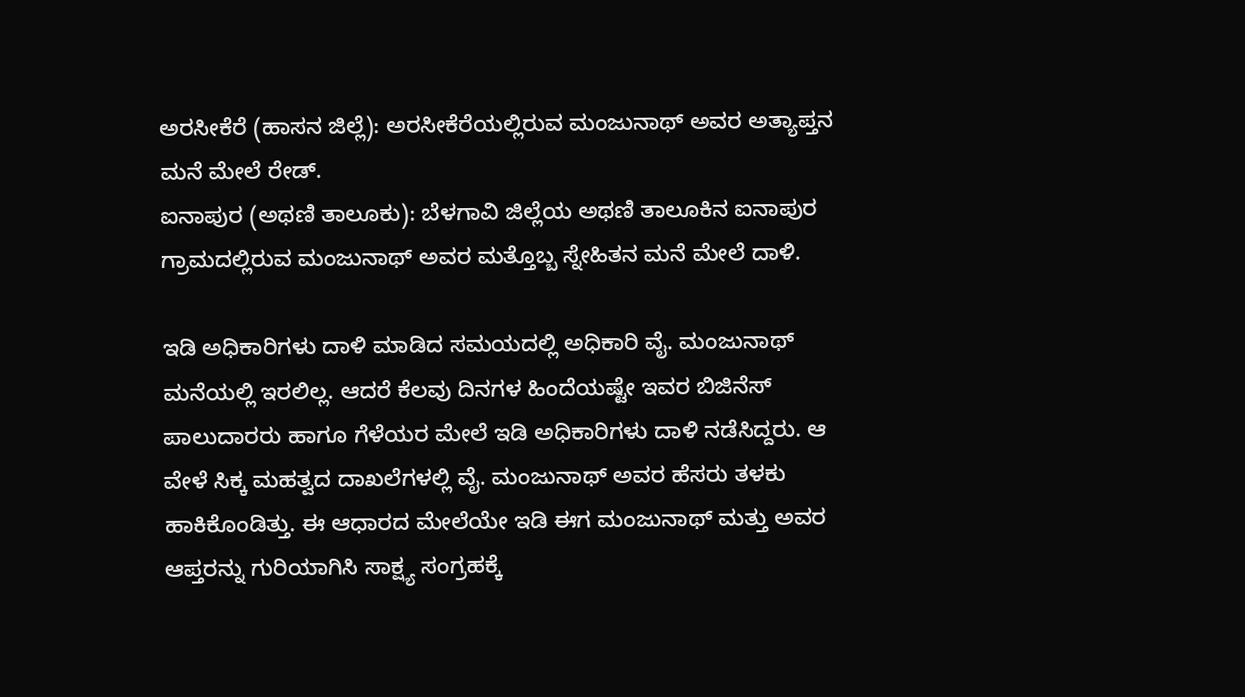ಅರಸೀಕೆರೆ (ಹಾಸನ ಜಿಲ್ಲೆ): ಅರಸೀಕೆರೆಯಲ್ಲಿರುವ ಮಂಜುನಾಥ್ ಅವರ ಅತ್ಯಾಪ್ತನ ಮನೆ ಮೇಲೆ ರೇಡ್.
ಐನಾಪುರ (ಅಥಣಿ ತಾಲೂಕು): ಬೆಳಗಾವಿ ಜಿಲ್ಲೆಯ ಅಥಣಿ ತಾಲೂಕಿನ ಐನಾಪುರ ಗ್ರಾಮದಲ್ಲಿರುವ ಮಂಜುನಾಥ್ ಅವರ ಮತ್ತೊಬ್ಬ ಸ್ನೇಹಿತನ ಮನೆ ಮೇಲೆ ದಾಳಿ.

ಇಡಿ ಅಧಿಕಾರಿಗಳು ದಾಳಿ ಮಾಡಿದ ಸಮಯದಲ್ಲಿ ಅಧಿಕಾರಿ ವೈ. ಮಂಜುನಾಥ್ ಮನೆಯಲ್ಲಿ ಇರಲಿಲ್ಲ. ಆದರೆ ಕೆಲವು ದಿನಗಳ ಹಿಂದೆಯಷ್ಟೇ ಇವರ ಬಿಜಿನೆಸ್ ಪಾಲುದಾರರು ಹಾಗೂ ಗೆಳೆಯರ ಮೇಲೆ ಇಡಿ ಅಧಿಕಾರಿಗಳು ದಾಳಿ ನಡೆಸಿದ್ದರು. ಆ ವೇಳೆ ಸಿಕ್ಕ ಮಹತ್ವದ ದಾಖಲೆಗಳಲ್ಲಿ ವೈ. ಮಂಜುನಾಥ್ ಅವರ ಹೆಸರು ತಳಕು ಹಾಕಿಕೊಂಡಿತ್ತು. ಈ ಆಧಾರದ ಮೇಲೆಯೇ ಇಡಿ ಈಗ ಮಂಜುನಾಥ್ ಮತ್ತು ಅವರ ಆಪ್ತರನ್ನು ಗುರಿಯಾಗಿಸಿ ಸಾಕ್ಷ್ಯ ಸಂಗ್ರಹಕ್ಕೆ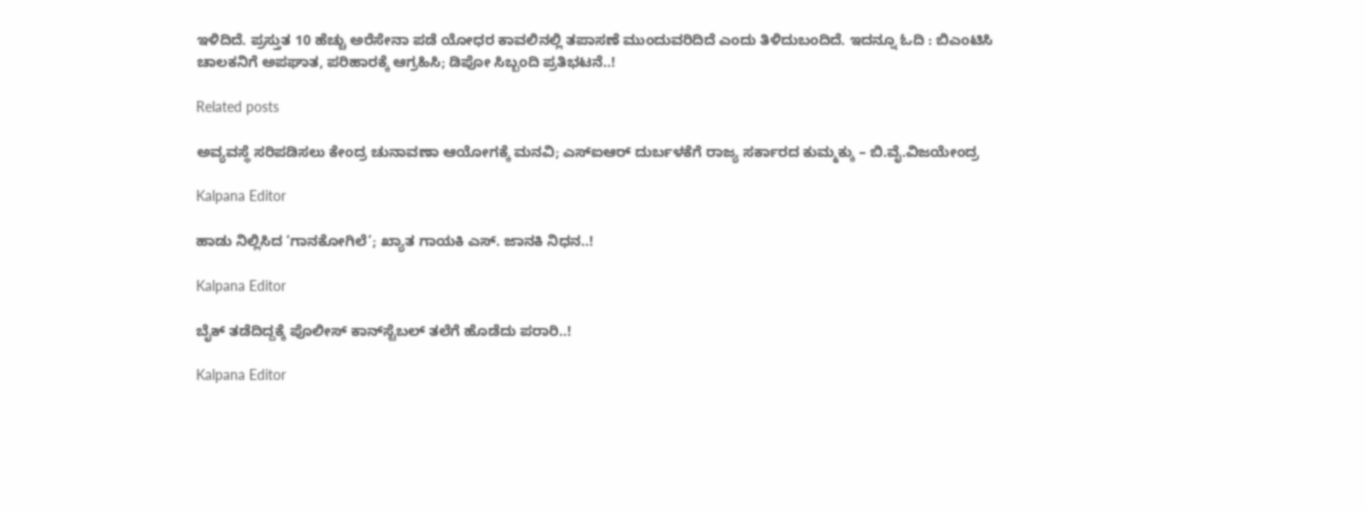ಇಳಿದಿದೆ. ಪ್ರಸ್ತುತ 10 ಹೆಚ್ಚು ಅರೆಸೇನಾ ಪಡೆ ಯೋಧರ ಕಾವಲಿನಲ್ಲಿ ತಪಾಸಣೆ ಮುಂದುವರಿದಿದೆ ಎಂದು ತಿಳಿದುಬಂದಿದೆ. ಇದನ್ನೂ ಓದಿ : ಬಿಎಂಟಿಸಿ ಚಾಲಕನಿಗೆ ಅಪಘಾತ, ಪರಿಹಾರಕ್ಕೆ ಆಗ್ರಹಿಸಿ; ಡಿಪೋ ಸಿಬ್ಬಂದಿ ಪ್ರತಿಭಟನೆ..!

Related posts

ಅವ್ಯವಸ್ಥೆ ಸರಿಪಡಿಸಲು ಕೇಂದ್ರ ಚುನಾವಣಾ ಆಯೋಗಕ್ಕೆ ಮನವಿ; ಎಸ್‍ಐಆರ್ ದುರ್ಬಳಕೆಗೆ ರಾಜ್ಯ ಸರ್ಕಾರದ ಕುಮ್ಮಕ್ಕು – ಬಿ.ವೈ.ವಿಜಯೇಂದ್ರ

Kalpana Editor

ಹಾಡು ನಿಲ್ಲಿಸಿದ ‘ಗಾನಕೋಗಿಲೆ’; ಖ್ಯಾತ ಗಾಯಕಿ ಎಸ್. ಜಾನಕಿ ನಿಧನ..!

Kalpana Editor

ಬೈಕ್ ತಡೆದಿದ್ದಕ್ಕೆ ಪೊಲೀಸ್ ಕಾನ್‌ಸ್ಟೆಬಲ್ ತಲೆಗೆ ಹೊಡೆದು ಪರಾರಿ..!

Kalpana Editor